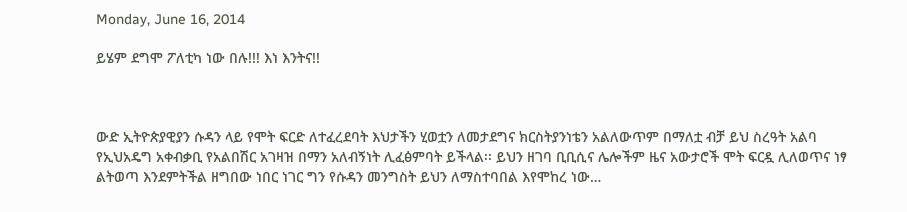Monday, June 16, 2014

ይሄም ደግሞ ፖለቲካ ነው በሉ!!! እነ እንትና!!



ውድ ኢትዮጵያዊያን ሱዳን ላይ የሞት ፍርድ ለተፈረደባት እህታችን ሂወቷን ለመታደግና ክርስትያንነቴን አልለውጥም በማለቷ ብቻ ይህ ስረዓት አልባ የኢህአዴግ አቀብቃቢ የአልበሽር አገዛዝ በማን አለብኝነት ሊፈፅምባት ይችላል፡፡ ይህን ዘገባ ቢቢሲና ሌሎችም ዜና አውታሮች ሞት ፍርዷ ሊለወጥና ነፃ ልትወጣ እንደምትችል ዘግበው ነበር ነገር ግን የሱዳን መንግስት ይህን ለማስተባበል እየሞከረ ነው…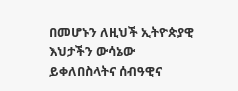በመሆኑን ለዚህች ኢትዮጵያዊ እህታችን ውሳኔው ይቀለበስላትና ሰብዓዊና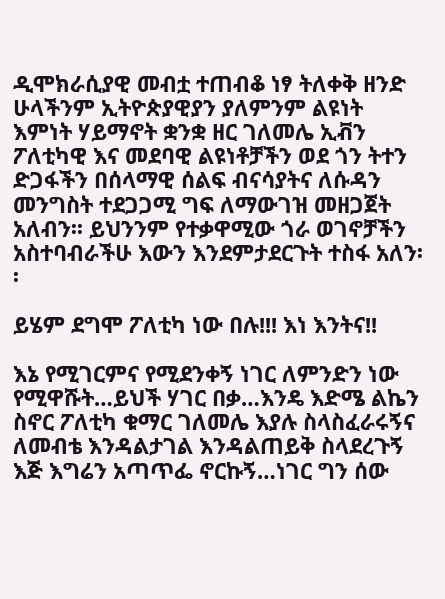ዲሞክራሲያዊ መብቷ ተጠብቆ ነፃ ትለቀቅ ዘንድ ሁላችንም ኢትዮጵያዊያን ያለምንም ልዩነት እምነት ሃይማኖት ቋንቋ ዘር ገለመሌ ኢቭን ፖለቲካዊ እና መደባዊ ልዩነቶቻችን ወደ ጎን ትተን ድጋፋችን በሰላማዊ ሰልፍ ብናሳያትና ለሱዳን መንግስት ተደጋጋሚ ግፍ ለማውገዝ መዘጋጀት አለብን፡፡ ይህንንም የተቃዋሚው ጎራ ወገኖቻችን አስተባብራችሁ እውን እንደምታደርጉት ተስፋ አለን፡፡

ይሄም ደግሞ ፖለቲካ ነው በሉ!!! እነ እንትና!!

እኔ የሚገርምና የሚደንቀኝ ነገር ለምንድን ነው የሚዋሹት…ይህች ሃገር በቃ…እንዴ እድሜ ልኬን ስኖር ፖለቲካ ቁማር ገለመሌ እያሉ ስላስፈራሩኝና ለመብቴ እንዳልታገል እንዳልጠይቅ ስላደረጉኝ እጅ እግሬን አጣጥፌ ኖርኩኝ…ነገር ግን ሰው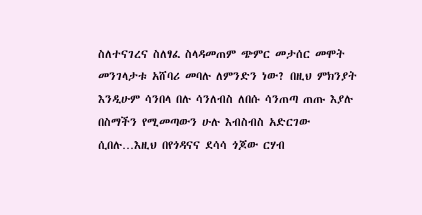ስለተናገረና ስለፃፈ ስላዳመጠም ጭምር መታሰር መሞት መንገላታቱ አሸባሪ መባሉ ለምንድን ነው? በዚህ ምክንያት እንዲሁም ሳንበላ በሉ ሳንለብስ ለበሱ ሳንጠጣ ጠጡ እያሉ በስማችን የሚመጣውን ሁሉ እብስብስ አድርገው ሲበሉ…እዚህ በየጎዳናና ደሳሳ ጎጆው ርሃብ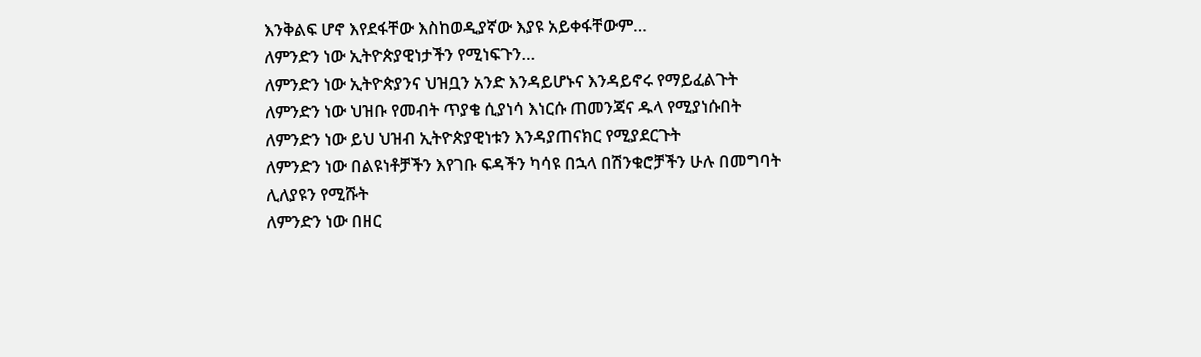እንቅልፍ ሆኖ እየደፋቸው እስከወዲያኛው እያዩ አይቀፋቸውም…
ለምንድን ነው ኢትዮጵያዊነታችን የሚነፍጉን…
ለምንድን ነው ኢትዮጵያንና ህዝቧን አንድ እንዳይሆኑና እንዳይኖሩ የማይፈልጉት
ለምንድን ነው ህዝቡ የመብት ጥያቄ ሲያነሳ እነርሱ ጠመንጃና ዱላ የሚያነሱበት
ለምንድን ነው ይህ ህዝብ ኢትዮጵያዊነቱን እንዳያጠናክር የሚያደርጉት
ለምንድን ነው በልዩነቶቻችን እየገቡ ፍዳችን ካሳዩ በኋላ በሽንቁሮቻችን ሁሉ በመግባት ሊለያዩን የሚሹት
ለምንድን ነው በዘር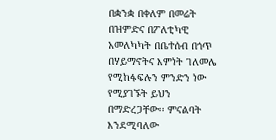በቋንቋ በቀለም በመሬት በዝምድና በፖለቲካዊ አመለካካት በቤተሰብ በጎጥ በሃይማኖትና እምነት ገለመሌ የሚከፋፍሉን ምንድን ነው የሚያገኙት ይህን በማድረጋቸው፡፡ ምናልባት እንደሚባለው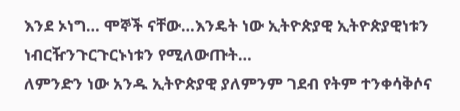እንደ ኦነግ… ሞኞች ናቸው…እንዴት ነው ኢትዮጵያዊ ኢትዮጵያዊነቱን ነብርዥንጉርጉርኑነቱን የሚለውጡት…
ለምንድን ነው አንዱ ኢትዮጵያዊ ያለምንም ገደብ የትም ተንቀሳቅሶና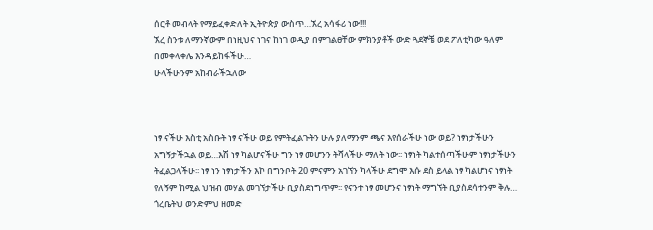ሰርቶ መብላት የማይፈቀድለት ኢትዮጵያ ውስጥ…ኧረ አሳፋሪ ነው!!!
ኧረ ስንቱ ለማንኛውም በነዚህና ነገና ከነገ ወዲያ በምገልፀቸው ምክንያቶች ውድ ጓደኞቼ ወደ ፖለቲካው ዓለም በመቀላቀሌ እንዳይከፋችሁ…
ሁላችሁንም አከብራችኋለው



ነፃ ናችሁ እስቲ አስቡት ነፃ ናችሁ ወይ የምትፈልጉትን ሁሉ ያለማንም ጫና እየሰራችሁ ነው ወይ? ነፃነታችሁን አግኝታችኋል ወይ…እሽ ነፃ ካልሆናችሁ ግን ነፃ መሆንን ትሻላችሁ ማለት ነው፡፡ ነፃነት ካልተሰጣችሁም ነፃነታችሁን ትፈልጋላችሁ፡፡ ነፃ ነን ነፃነታችን እኮ በግንቦት 20 ምናምን አገኘን ካላችሁ ደግሞ እሱ ደስ ይላል ነፃ ካልሆነና ነፃነት የለኝም ከሚል ህዝብ መሃል መገኘታችሁ ቢያስደነግጥም፡፡ የናንተ ነፃ መሆንና ነፃነት ማግኘት ቢያስደሳተንም ቅሉ… ጎረቤትህ ወንድምህ ዘመድ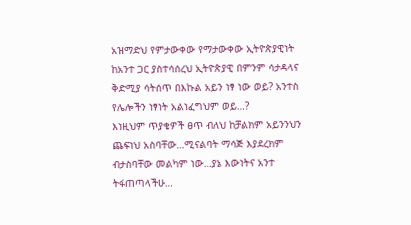አዝማድህ የምታውቀው የማታውቀው ኢትዮጵያዊነት ከአንተ ጋር ያስተሳሰረህ ኢትዮጵያዊ በምንም ሳታዳላና ቅድሚያ ሳትሰጥ በእኩል አይን ነፃ ነው ወይ? አንተስ የሌሎችን ነፃነት አልነፈግህም ወይ…?
እነዚህም ጥያቄዎች ፀጥ ብለህ ከቻልክም አይንንህን ጨፍነህ አስባቸው…ሚናልባት ማሳጅ እያደረክም ብታስባቸው መልካም ነው…ያኔ እውነትና አንተ ትፋጠጣላችሁ…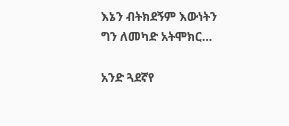እኔን ብትክደኝም እውነትን ግን ለመካድ አትሞክር…

አንድ ጓደኛየ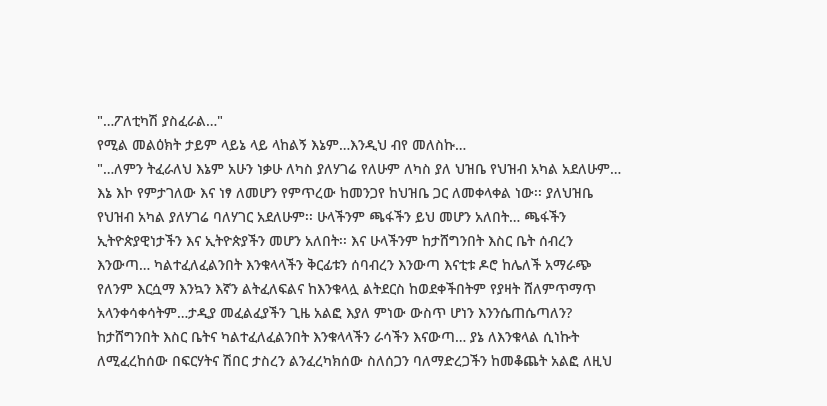"…ፖለቲካሽ ያስፈራል…"
የሚል መልዕክት ታይም ላይኔ ላይ ላከልኝ እኔም…እንዲህ ብየ መለስኩ…
"…ለምን ትፈራለህ እኔም አሁን ነቃሁ ለካስ ያለሃገሬ የለሁም ለካስ ያለ ህዝቤ የህዝብ አካል አደለሁም… እኔ እኮ የምታገለው እና ነፃ ለመሆን የምጥረው ከመንጋየ ከህዝቤ ጋር ለመቀላቀል ነው፡፡ ያለህዝቤ የህዝብ አካል ያለሃገሬ ባለሃገር አደለሁም፡፡ ሁላችንም ጫፋችን ይህ መሆን አለበት… ጫፋችን ኢትዮጵያዊነታችን እና ኢትዮጵያችን መሆን አለበት፡፡ እና ሁላችንም ከታሸግንበት እስር ቤት ሰብረን እንውጣ… ካልተፈለፈልንበት እንቁላላችን ቅርፊቱን ሰባብረን እንውጣ እናቲቱ ዶሮ ከሌለች አማራጭ የለንም እርሷማ እንኳን እኛን ልትፈለፍልና ከእንቁላሏ ልትደርስ ከወደቀችበትም የያዛት ሸለምጥማጥ አላንቀሳቀሳትም…ታዲያ መፈልፈያችን ጊዜ አልፎ እያለ ምነው ውስጥ ሆነን እንንሴጠሴጣለን? ከታሸግንበት እስር ቤትና ካልተፈለፈልንበት እንቁላላችን ራሳችን እናውጣ… ያኔ ለእንቁላል ሲነኩት ለሚፈረከሰው በፍርሃትና ሽበር ታስረን ልንፈረካክሰው ስለሰጋን ባለማድረጋችን ከመቆጨት አልፎ ለዚህ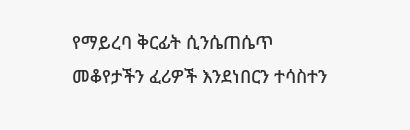የማይረባ ቅርፊት ሲንሴጠሴጥ መቆየታችን ፈሪዎች እንደነበርን ተሳስተን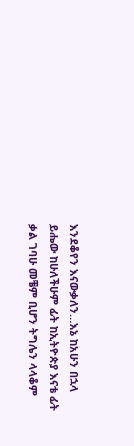እንደቆየን እናውቃለን…እኔ ከአሁን በኋላ ይሔው ከሁለችሁም ፊት ከኢትዮጵያ እናቴ ፊት ቃል ገባሁ መቼም ቢሆን ትግሌን ላላቆም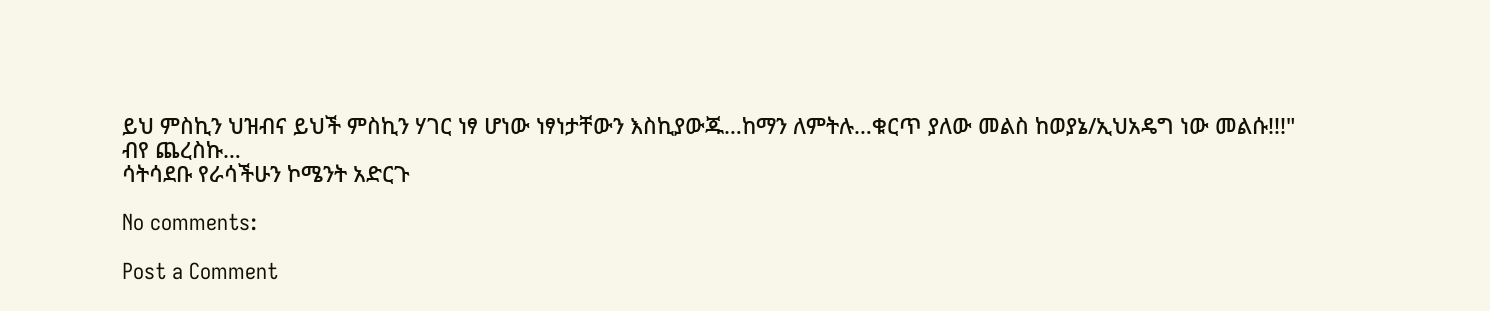ይህ ምስኪን ህዝብና ይህች ምስኪን ሃገር ነፃ ሆነው ነፃነታቸውን እስኪያውጁ…ከማን ለምትሉ…ቁርጥ ያለው መልስ ከወያኔ/ኢህአዴግ ነው መልሱ!!!"
ብየ ጨረስኩ…
ሳትሳደቡ የራሳችሁን ኮሜንት አድርጉ

No comments:

Post a Comment